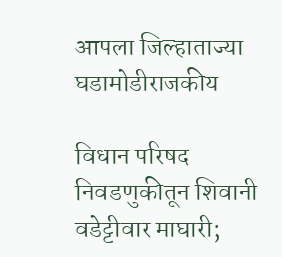आपला जिल्हाताज्या घडामोडीराजकीय

विधान परिषद निवडणुकीतून शिवानी वडेट्टीवार माघारी;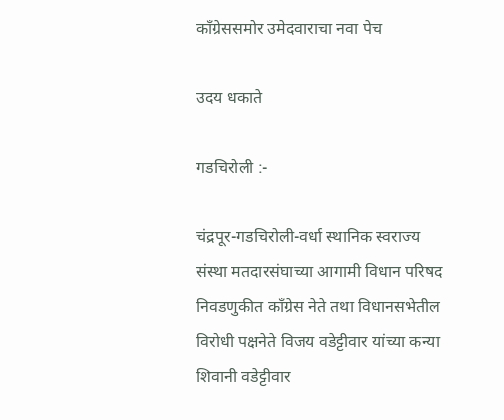काँग्रेससमोर उमेदवाराचा नवा पेच

उदय धकाते

गडचिरोली :-

चंद्रपूर-गडचिरोली-वर्धा स्थानिक स्वराज्य संस्था मतदारसंघाच्या आगामी विधान परिषद निवडणुकीत काँग्रेस नेते तथा विधानसभेतील विरोधी पक्षनेते विजय वडेट्टीवार यांच्या कन्या शिवानी वडेट्टीवार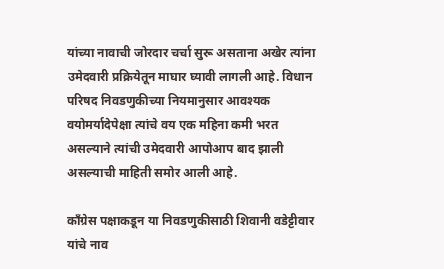यांच्या नावाची जोरदार चर्चा सुरू असताना अखेर त्यांना उमेदवारी प्रक्रियेतून माघार घ्यावी लागली आहे. विधान परिषद निवडणुकीच्या नियमानुसार आवश्यक वयोमर्यादेपेक्षा त्यांचे वय एक महिना कमी भरत असल्याने त्यांची उमेदवारी आपोआप बाद झाली असल्याची माहिती समोर आली आहे.

काँग्रेस पक्षाकडून या निवडणुकीसाठी शिवानी वडेट्टीवार यांचे नाव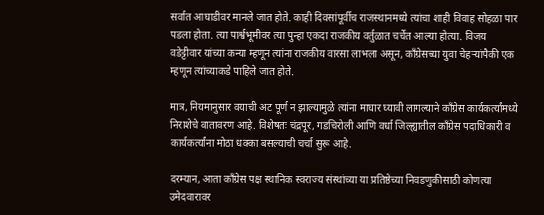सर्वात आघाडीवर मानले जात होते. काही दिवसांपूर्वीच राजस्थानमध्ये त्यांचा शाही विवाह सोहळा पार पडला होता. त्या पार्श्वभूमीवर त्या पुन्हा एकदा राजकीय वर्तुळात चर्चेत आल्या होत्या. विजय वडेट्टीवार यांच्या कन्या म्हणून त्यांना राजकीय वारसा लाभला असून, काँग्रेसच्या युवा चेहऱ्यांपैकी एक म्हणून त्यांच्याकडे पाहिले जात होते.

मात्र, नियमानुसार वयाची अट पूर्ण न झाल्यामुळे त्यांना माघार घ्यावी लागल्याने काँग्रेस कार्यकर्त्यांमध्ये निराशेचे वातावरण आहे. विशेषतः चंद्रपूर, गडचिरोली आणि वर्धा जिल्ह्यातील काँग्रेस पदाधिकारी व कार्यकर्त्यांना मोठा धक्का बसल्याची चर्चा सुरू आहे.

दरम्यान, आता काँग्रेस पक्ष स्थानिक स्वराज्य संस्थांच्या या प्रतिष्ठेच्या निवडणुकीसाठी कोणत्या उमेदवारावर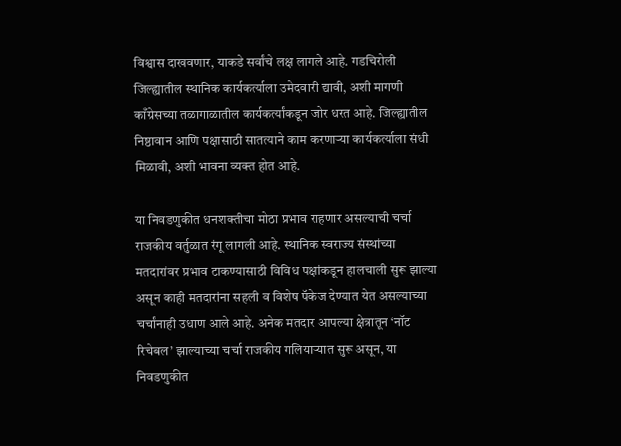विश्वास दाखवणार, याकडे सर्वांचे लक्ष लागले आहे. गडचिरोली जिल्ह्यातील स्थानिक कार्यकर्त्याला उमेदवारी द्यावी, अशी मागणी काँग्रेसच्या तळागाळातील कार्यकर्त्यांकडून जोर धरत आहे. जिल्ह्यातील निष्ठावान आणि पक्षासाठी सातत्याने काम करणाऱ्या कार्यकर्त्याला संधी मिळावी, अशी भावना व्यक्त होत आहे.

या निवडणुकीत धनशक्तीचा मोठा प्रभाव राहणार असल्याची चर्चा राजकीय वर्तुळात रंगू लागली आहे. स्थानिक स्वराज्य संस्थांच्या मतदारांवर प्रभाव टाकण्यासाठी विविध पक्षांकडून हालचाली सुरू झाल्या असून काही मतदारांना सहली व विशेष पॅकेज देण्यात येत असल्याच्या चर्चांनाही उधाण आले आहे. अनेक मतदार आपल्या क्षेत्रातून ‘नॉट रिचेबल’ झाल्याच्या चर्चा राजकीय गलियार्‍यात सुरू असून, या निवडणुकीत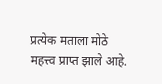प्रत्येक मताला मोठे महत्त्व प्राप्त झाले आहे.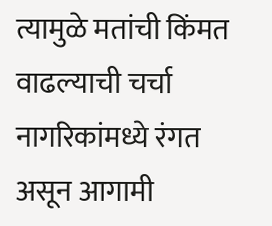त्यामुळे मतांची किंमत वाढल्याची चर्चा नागरिकांमध्ये रंगत असून आगामी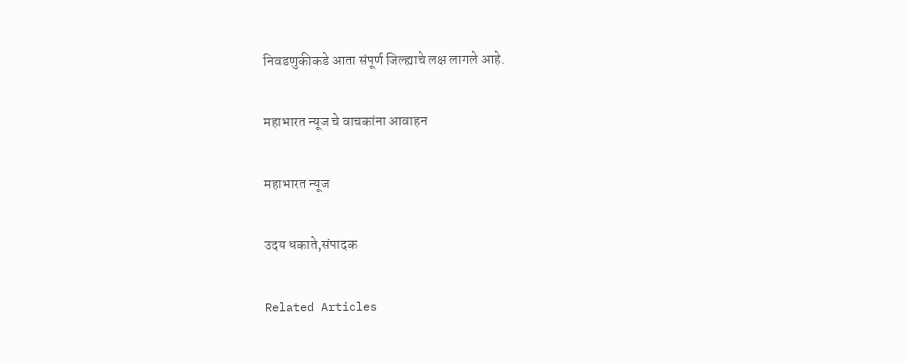निवडणुकीकडे आता संपूर्ण जिल्ह्याचे लक्ष लागले आहे.

महाभारत न्यूज चे वाचकांना आवाहन

महाभारत न्यूज

उदय धकाते,संपादक

Related Articles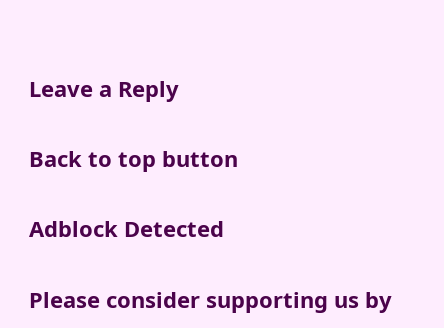Leave a Reply

Back to top button

Adblock Detected

Please consider supporting us by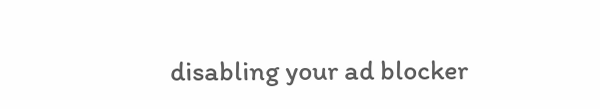disabling your ad blocker